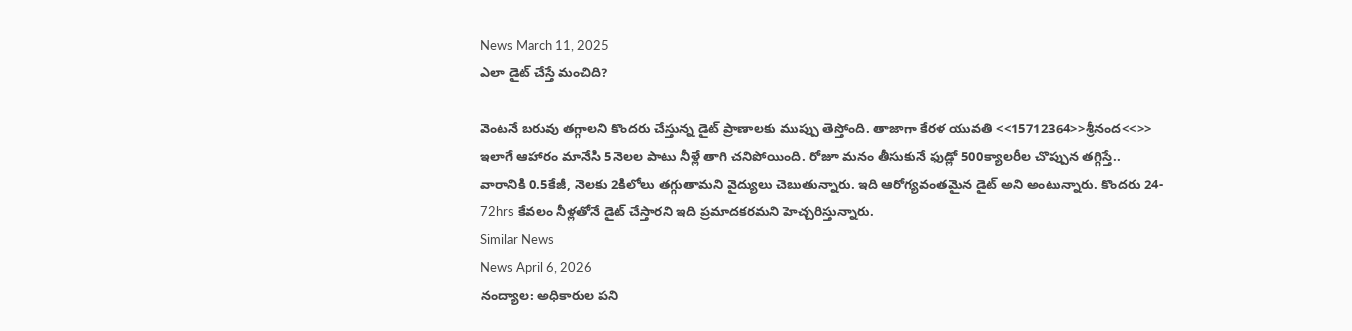News March 11, 2025
ఎలా డైట్ చేస్తే మంచిది?

వెంటనే బరువు తగ్గాలని కొందరు చేస్తున్న డైట్ ప్రాణాలకు ముప్పు తెస్తోంది. తాజాగా కేరళ యువతి <<15712364>>శ్రీనంద<<>> ఇలాగే ఆహారం మానేసి 5నెలల పాటు నీళ్లే తాగి చనిపోయింది. రోజూ మనం తీసుకునే ఫుడ్లో 500క్యాలరీల చొప్పున తగ్గిస్తే.. వారానికి 0.5కేజీ, నెలకు 2కిలోలు తగ్గుతామని వైద్యులు చెబుతున్నారు. ఇది ఆరోగ్యవంతమైన డైట్ అని అంటున్నారు. కొందరు 24- 72hrs కేవలం నీళ్లతోనే డైట్ చేస్తారని ఇది ప్రమాదకరమని హెచ్చరిస్తున్నారు.
Similar News
News April 6, 2026
నంద్యాల: అధికారుల పని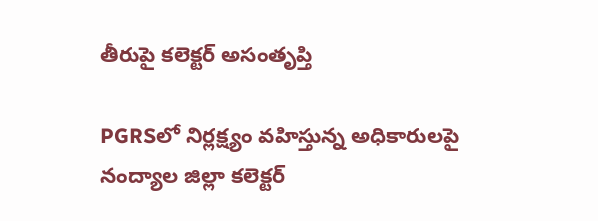తీరుపై కలెక్టర్ అసంతృప్తి

PGRSలో నిర్లక్ష్యం వహిస్తున్న అధికారులపై నంద్యాల జిల్లా కలెక్టర్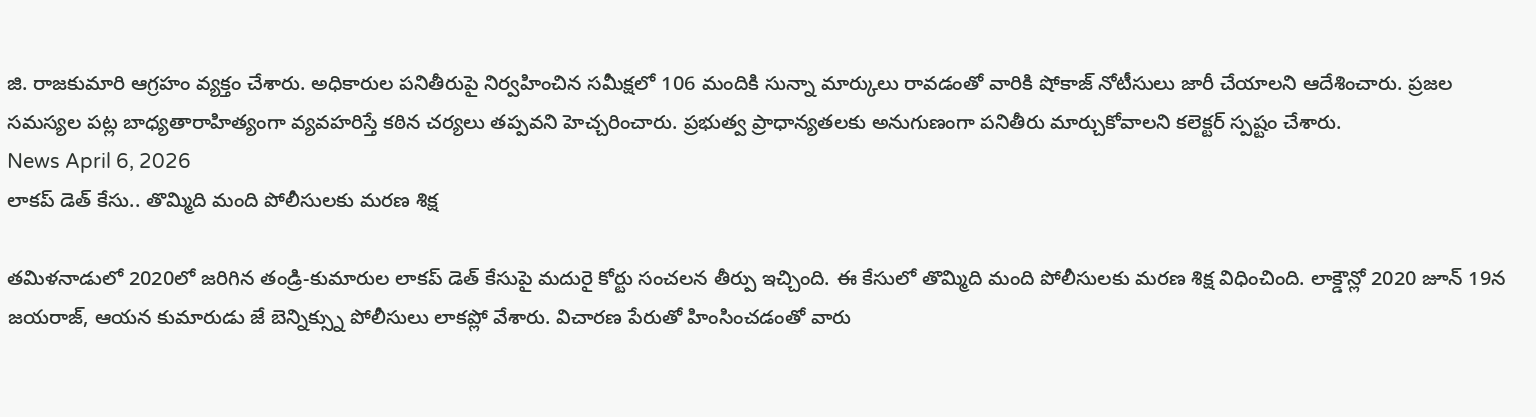జి. రాజకుమారి ఆగ్రహం వ్యక్తం చేశారు. అధికారుల పనితీరుపై నిర్వహించిన సమీక్షలో 106 మందికి సున్నా మార్కులు రావడంతో వారికి షోకాజ్ నోటీసులు జారీ చేయాలని ఆదేశించారు. ప్రజల సమస్యల పట్ల బాధ్యతారాహిత్యంగా వ్యవహరిస్తే కఠిన చర్యలు తప్పవని హెచ్చరించారు. ప్రభుత్వ ప్రాధాన్యతలకు అనుగుణంగా పనితీరు మార్చుకోవాలని కలెక్టర్ స్పష్టం చేశారు.
News April 6, 2026
లాకప్ డెత్ కేసు.. తొమ్మిది మంది పోలీసులకు మరణ శిక్ష

తమిళనాడులో 2020లో జరిగిన తండ్రి-కుమారుల లాకప్ డెత్ కేసుపై మదురై కోర్టు సంచలన తీర్పు ఇచ్చింది. ఈ కేసులో తొమ్మిది మంది పోలీసులకు మరణ శిక్ష విధించింది. లాక్డౌన్లో 2020 జూన్ 19న జయరాజ్, ఆయన కుమారుడు జే బెన్నిక్స్ను పోలీసులు లాకప్లో వేశారు. విచారణ పేరుతో హింసించడంతో వారు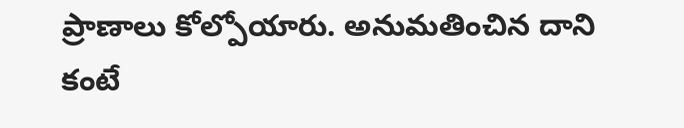ప్రాణాలు కోల్పోయారు. అనుమతించిన దాని కంటే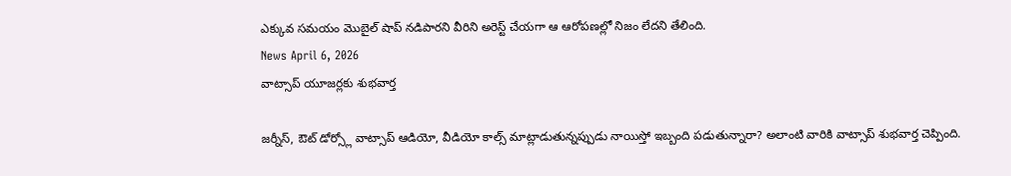ఎక్కువ సమయం మొబైల్ షాప్ నడిపారని వీరిని అరెస్ట్ చేయగా ఆ ఆరోపణల్లో నిజం లేదని తేలింది.
News April 6, 2026
వాట్సాప్ యూజర్లకు శుభవార్త

జర్నీస్, ఔట్ డోర్స్లో వాట్సాప్ ఆడియో, వీడియో కాల్స్ మాట్లాడుతున్నప్పుడు నాయిస్తో ఇబ్బంది పడుతున్నారా? అలాంటి వారికి వాట్సాప్ శుభవార్త చెప్పింది.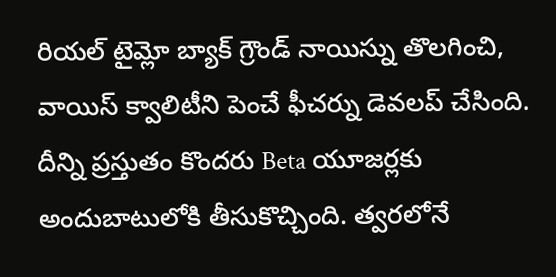రియల్ టైమ్లో బ్యాక్ గ్రౌండ్ నాయిస్ను తొలగించి, వాయిస్ క్వాలిటీని పెంచే ఫీచర్ను డెవలప్ చేసింది. దీన్ని ప్రస్తుతం కొందరు Beta యూజర్లకు అందుబాటులోకి తీసుకొచ్చింది. త్వరలోనే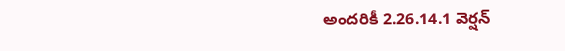అందరికీ 2.26.14.1 వెర్షన్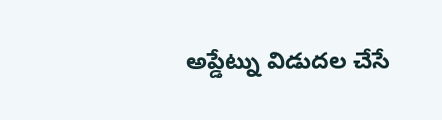అప్డేట్ను విడుదల చేసే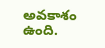అవకాశం ఉంది.